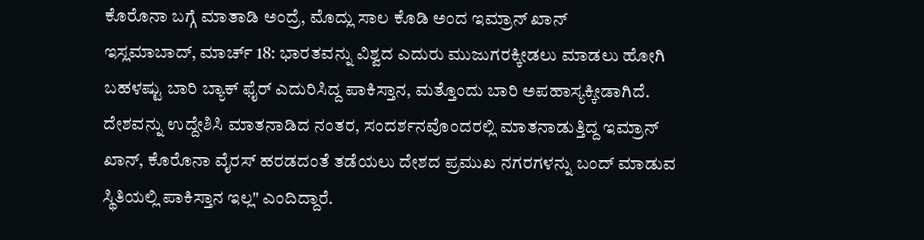ಕೊರೊನಾ ಬಗ್ಗೆ ಮಾತಾಡಿ ಅಂದ್ರೆ, ಮೊದ್ಲು ಸಾಲ ಕೊಡಿ ಅಂದ ಇಮ್ರಾನ್ ಖಾನ್
ಇಸ್ಲಮಾಬಾದ್, ಮಾರ್ಚ್ 18: ಭಾರತವನ್ನು ವಿಶ್ವದ ಎದುರು ಮುಜುಗರಕ್ಕೀಡಲು ಮಾಡಲು ಹೋಗಿ ಬಹಳಷ್ಟು ಬಾರಿ ಬ್ಯಾಕ್ ಫೈರ್ ಎದುರಿಸಿದ್ದ ಪಾಕಿಸ್ತಾನ, ಮತ್ತೊಂದು ಬಾರಿ ಅಪಹಾಸ್ಯಕ್ಕೀಡಾಗಿದೆ.
ದೇಶವನ್ನು ಉದ್ದೇಶಿಸಿ ಮಾತನಾಡಿದ ನಂತರ, ಸಂದರ್ಶನವೊಂದರಲ್ಲಿ ಮಾತನಾಡುತ್ತಿದ್ದ ಇಮ್ರಾನ್ ಖಾನ್, ಕೊರೊನಾ ವೈರಸ್ ಹರಡದಂತೆ ತಡೆಯಲು ದೇಶದ ಪ್ರಮುಖ ನಗರಗಳನ್ನು ಬಂದ್ ಮಾಡುವ ಸ್ಥಿತಿಯಲ್ಲಿ ಪಾಕಿಸ್ತಾನ ಇಲ್ಲ" ಎಂದಿದ್ದಾರೆ.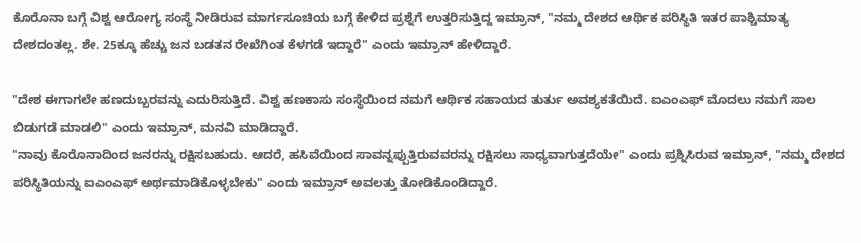ಕೊರೊನಾ ಬಗ್ಗೆ ವಿಶ್ವ ಆರೋಗ್ಯ ಸಂಸ್ಥೆ ನೀಡಿರುವ ಮಾರ್ಗಸೂಚಿಯ ಬಗ್ಗೆ ಕೇಳಿದ ಪ್ರಶ್ನೆಗೆ ಉತ್ತರಿಸುತ್ತಿದ್ದ ಇಮ್ರಾನ್, "ನಮ್ಮ ದೇಶದ ಆರ್ಥಿಕ ಪರಿಸ್ಥಿತಿ ಇತರ ಪಾಶ್ಚಿಮಾತ್ಯ ದೇಶದಂತಲ್ಲ. ಶೇ. 25ಕ್ಕೂ ಹೆಚ್ಚು ಜನ ಬಡತನ ರೇಖೆಗಿಂತ ಕೆಳಗಡೆ ಇದ್ದಾರೆ" ಎಂದು ಇಮ್ರಾನ್ ಹೇಳಿದ್ದಾರೆ.

"ದೇಶ ಈಗಾಗಲೇ ಹಣದುಬ್ಬರವನ್ನು ಎದುರಿಸುತ್ತಿದೆ. ವಿಶ್ವ ಹಣಕಾಸು ಸಂಸ್ಥೆಯಿಂದ ನಮಗೆ ಆರ್ಥಿಕ ಸಹಾಯದ ತುರ್ತು ಅವಶ್ಯಕತೆಯಿದೆ. ಐಎಂಎಫ್ ಮೊದಲು ನಮಗೆ ಸಾಲ ಬಿಡುಗಡೆ ಮಾಡಲಿ" ಎಂದು ಇಮ್ರಾನ್, ಮನವಿ ಮಾಡಿದ್ದಾರೆ.
"ನಾವು ಕೊರೊನಾದಿಂದ ಜನರನ್ನು ರಕ್ಷಿಸಬಹುದು. ಆದರೆ, ಹಸಿವೆಯಿಂದ ಸಾವನ್ನಪ್ಪುತ್ತಿರುವವರನ್ನು ರಕ್ಷಿಸಲು ಸಾಧ್ಯವಾಗುತ್ತದೆಯೇ" ಎಂದು ಪ್ರಶ್ನಿಸಿರುವ ಇಮ್ರಾನ್, "ನಮ್ಮ ದೇಶದ ಪರಿಸ್ಥಿತಿಯನ್ನು ಐಎಂಎಫ್ ಅರ್ಥಮಾಡಿಕೊಳ್ಳಬೇಕು" ಎಂದು ಇಮ್ರಾನ್ ಅವಲತ್ತು ತೋಡಿಕೊಂಡಿದ್ದಾರೆ.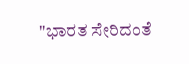"ಭಾರತ ಸೇರಿದಂತೆ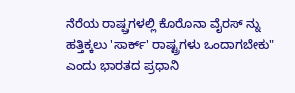ನೆರೆಯ ರಾಷ್ಷ್ರಗಳಲ್ಲಿ ಕೊರೊನಾ ವೈರಸ್ ನ್ನು ಹತ್ತಿಕ್ಕಲು 'ಸಾರ್ಕ್' ರಾಷ್ಟ್ರಗಳು ಒಂದಾಗಬೇಕು" ಎಂದು ಭಾರತದ ಪ್ರಧಾನಿ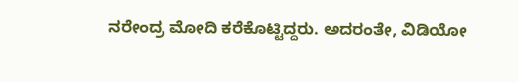ನರೇಂದ್ರ ಮೋದಿ ಕರೆಕೊಟ್ಟಿದ್ದರು. ಅದರಂತೇ, ವಿಡಿಯೋ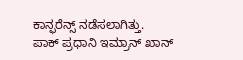ಕಾನ್ಫರೆನ್ಸ್ ನಡೆಸಲಾಗಿತ್ತು.
ಪಾಕ್ ಪ್ರಧಾನಿ ಇಮ್ರಾನ್ ಖಾನ್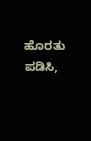ಹೊರತು ಪಡಿಸಿ,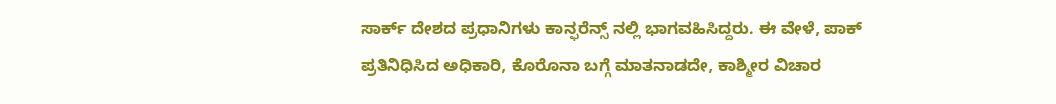ಸಾರ್ಕ್ ದೇಶದ ಪ್ರಧಾನಿಗಳು ಕಾನ್ಫರೆನ್ಸ್ ನಲ್ಲಿ ಭಾಗವಹಿಸಿದ್ದರು. ಈ ವೇಳೆ, ಪಾಕ್ ಪ್ರತಿನಿಧಿಸಿದ ಅಧಿಕಾರಿ, ಕೊರೊನಾ ಬಗ್ಗೆ ಮಾತನಾಡದೇ, ಕಾಶ್ಮೀರ ವಿಚಾರ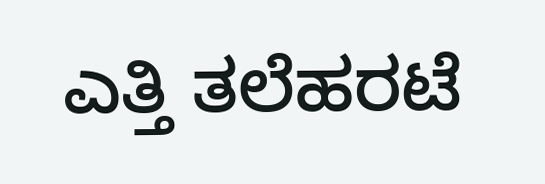ಎತ್ತಿ ತಲೆಹರಟೆ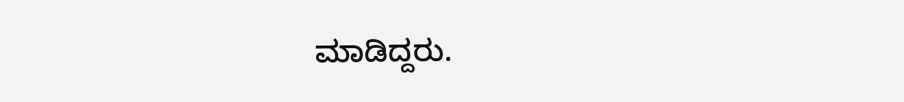ಮಾಡಿದ್ದರು.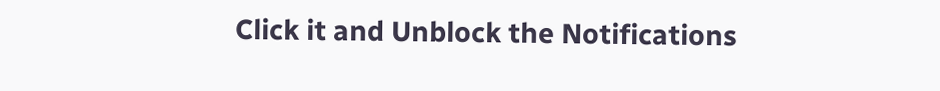Click it and Unblock the Notifications